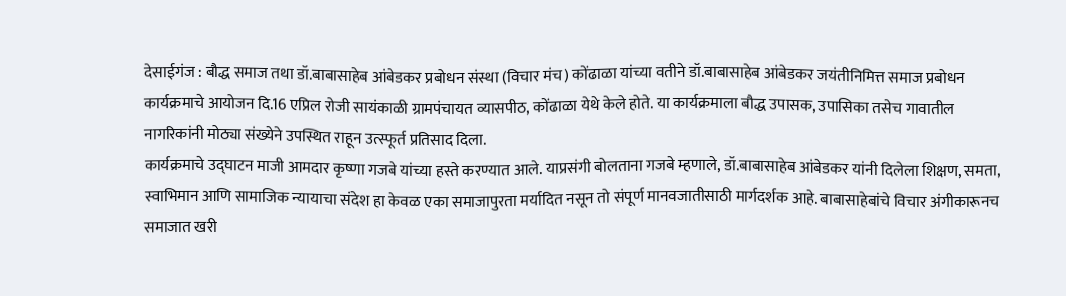देसाईगंज : बौद्ध समाज तथा डॉ.बाबासाहेब आंबेडकर प्रबोधन संस्था (विचार मंच) कोंढाळा यांच्या वतीने डॉ.बाबासाहेब आंबेडकर जयंतीनिमित्त समाज प्रबोधन कार्यक्रमाचे आयोजन दि.16 एप्रिल रोजी सायंकाळी ग्रामपंचायत व्यासपीठ, कोंढाळा येथे केले होते. या कार्यक्रमाला बौद्ध उपासक, उपासिका तसेच गावातील नागरिकांनी मोठ्या संख्येने उपस्थित राहून उत्स्फूर्त प्रतिसाद दिला.
कार्यक्रमाचे उद्घाटन माजी आमदार कृष्णा गजबे यांच्या हस्ते करण्यात आले. याप्रसंगी बोलताना गजबे म्हणाले, डॉ.बाबासाहेब आंबेडकर यांनी दिलेला शिक्षण, समता, स्वाभिमान आणि सामाजिक न्यायाचा संदेश हा केवळ एका समाजापुरता मर्यादित नसून तो संपूर्ण मानवजातीसाठी मार्गदर्शक आहे. बाबासाहेबांचे विचार अंगीकारूनच समाजात खरी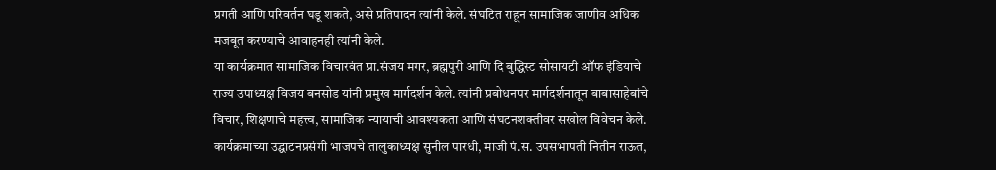प्रगती आणि परिवर्तन घडू शकते, असे प्रतिपादन त्यांनी केले. संघटित राहून सामाजिक जाणीव अधिक मजबूत करण्याचे आवाहनही त्यांनी केले.
या कार्यक्रमात सामाजिक विचारवंत प्रा.संजय मगर, ब्रह्मपुरी आणि दि बुद्धिस्ट सोसायटी ऑफ इंडियाचे राज्य उपाध्यक्ष विजय बनसोड यांनी प्रमुख मार्गदर्शन केले. त्यांनी प्रबोधनपर मार्गदर्शनातून बाबासाहेबांचे विचार, शिक्षणाचे महत्त्व, सामाजिक न्यायाची आवश्यकता आणि संघटनशक्तीवर सखोल विवेचन केले.
कार्यक्रमाच्या उद्घाटनप्रसंगी भाजपचे तालुकाध्यक्ष सुनील पारधी, माजी पं.स. उपसभापती नितीन राऊत,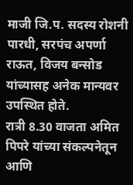माजी जि.प. सदस्य रोशनी पारधी, सरपंच अपर्णा राऊत, विजय बन्सोड यांच्यासह अनेक मान्यवर उपस्थित होते.
रात्री 8.30 वाजता अमित पिपरे यांच्या संकल्पनेतून आणि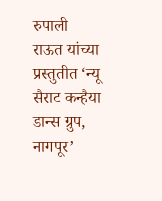रुपाली राऊत यांच्या प्रस्तुतीत ‘न्यू सैराट कन्हैया डान्स ग्रुप, नागपूर’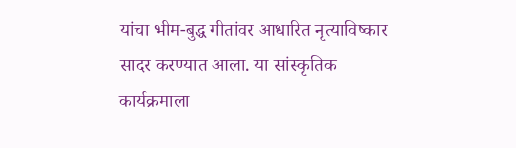यांचा भीम-बुद्ध गीतांवर आधारित नृत्याविष्कार सादर करण्यात आला. या सांस्कृतिक कार्यक्रमाला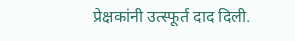प्रेक्षकांनी उत्स्फूर्त दाद दिली.